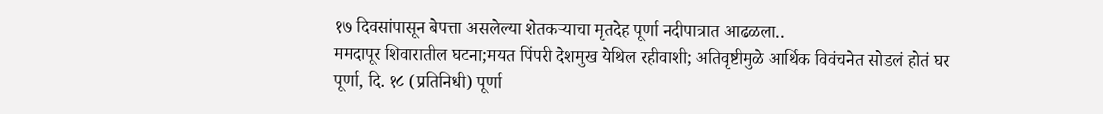१७ दिवसांपासून बेपत्ता असलेल्या शेतकऱ्याचा मृतदेह पूर्णा नदीपात्रात आढळला..
ममदापूर शिवारातील घटना;मयत पिंपरी देशमुख येथिल रहीवाशी; अतिवृष्टीमुळे आर्थिक विवंचनेत सोडलं होतं घर
पूर्णा, दि. १८ (प्रतिनिधी) पूर्णा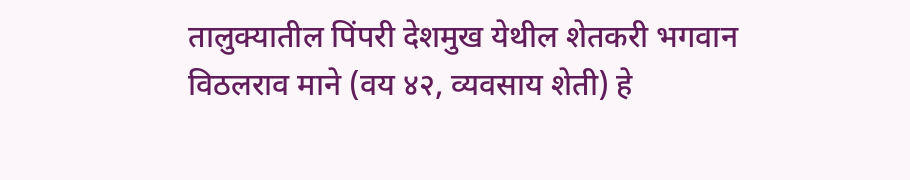तालुक्यातील पिंपरी देशमुख येथील शेतकरी भगवान विठलराव माने (वय ४२, व्यवसाय शेती) हे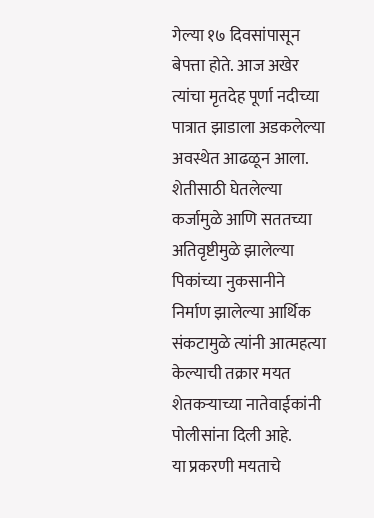गेल्या १७ दिवसांपासून बेपत्ता होते. आज अखेर त्यांचा मृतदेह पूर्णा नदीच्या पात्रात झाडाला अडकलेल्या अवस्थेत आढळून आला. शेतीसाठी घेतलेल्या कर्जामुळे आणि सततच्या अतिवृष्टीमुळे झालेल्या पिकांच्या नुकसानीने निर्माण झालेल्या आर्थिक संकटामुळे त्यांनी आत्महत्या केल्याची तक्रार मयत शेतकऱ्याच्या नातेवाईकांनी पोलीसांना दिली आहे.
या प्रकरणी मयताचे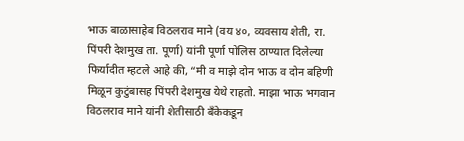भाऊ बाळासाहेब विठलराव माने (वय ४०, व्यवसाय शेती, रा. पिंपरी देशमुख ता. पूर्णा) यांनी पूर्णा पोलिस ठाण्यात दिलेल्या फिर्यादीत म्हटले आहे की, “मी व माझे दोन भाऊ व दोन बहिणी मिळून कुटुंबासह पिंपरी देशमुख येथे राहतो. माझा भाऊ भगवान विठलराव माने यांनी शेतीसाठी बँकेकडून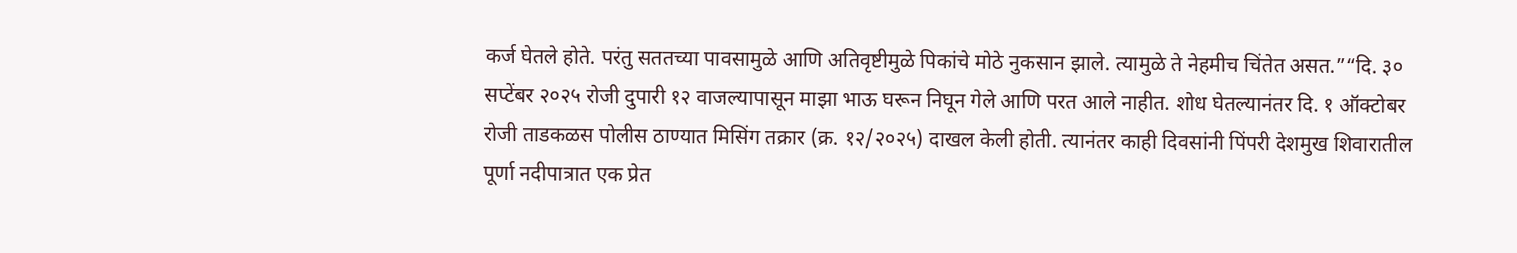कर्ज घेतले होते. परंतु सततच्या पावसामुळे आणि अतिवृष्टीमुळे पिकांचे मोठे नुकसान झाले. त्यामुळे ते नेहमीच चिंतेत असत.”“दि. ३० सप्टेंबर २०२५ रोजी दुपारी १२ वाजल्यापासून माझा भाऊ घरून निघून गेले आणि परत आले नाहीत. शोध घेतल्यानंतर दि. १ ऑक्टोबर रोजी ताडकळस पोलीस ठाण्यात मिसिंग तक्रार (क्र. १२/२०२५) दाखल केली होती. त्यानंतर काही दिवसांनी पिंपरी देशमुख शिवारातील पूर्णा नदीपात्रात एक प्रेत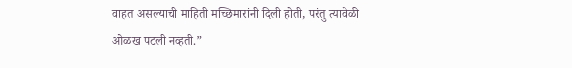वाहत असल्याची माहिती मच्छिमारांनी दिली होती, परंतु त्यावेळी ओळख पटली नव्हती.”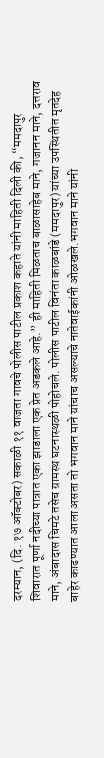दरम्यान, (दि. १७ ऑक्टोबर) सकाळी ११ वाजता गावचे पोलीस पाटील प्रकाश कहाते यांनी माहिती दिली की, “ममदापुर शिवारात पूर्णा नदीच्या पात्रात एका झाडाला एक प्रेत अडकले आहे.” ही माहिती मिळताच बाळासाहेब माने, गजानन माने, दत्तराव माने, अंबादास चिमटे तसेच ग्रामस्थ घटनास्थळी पोहोचले. पोलीस पाटील विनंता काळबांडे (ममदापुर) यांच्या उपस्थितीत मृतदेह बाहेर काढण्यात आला असता तो भगवान माने यांचाच असल्याचे नातेवाईकांनी ओळखले.भगवान माने यांनी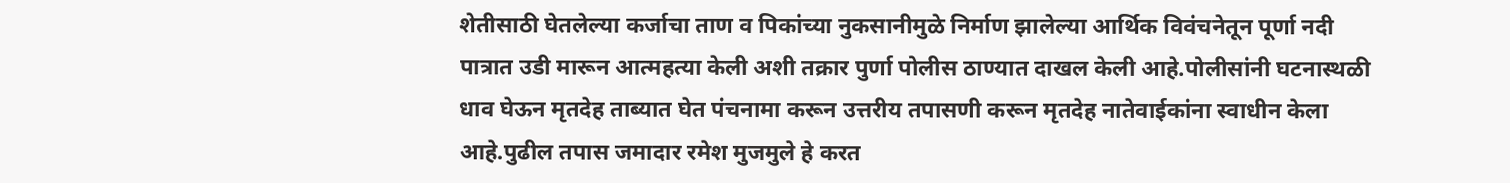शेतीसाठी घेतलेल्या कर्जाचा ताण व पिकांच्या नुकसानीमुळे निर्माण झालेल्या आर्थिक विवंचनेतून पूर्णा नदी पात्रात उडी मारून आत्महत्या केली अशी तक्रार पुर्णा पोलीस ठाण्यात दाखल केली आहे.पोलीसांनी घटनास्थळी धाव घेऊन मृतदेह ताब्यात घेत पंचनामा करून उत्तरीय तपासणी करून मृतदेह नातेवाईकांना स्वाधीन केला आहे.पुढील तपास जमादार रमेश मुजमुले हे करत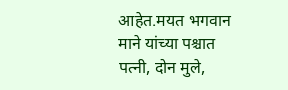आहेत.मयत भगवान माने यांच्या पश्चात पत्नी, दोन मुले,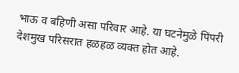भाऊ व बहिणी असा परिवार आहे. या घटनेमुळे पिंपरी देशमुख परिसरात हळहळ व्यक्त होत आहे.